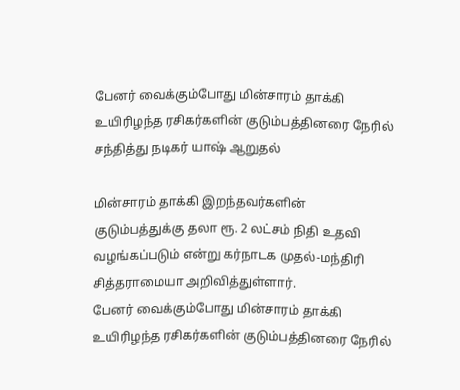பேனர் வைக்கும்போது மின்சாரம் தாக்கி உயிரிழந்த ரசிகர்களின் குடும்பத்தினரை நேரில் சந்தித்து நடிகர் யாஷ் ஆறுதல்

மின்சாரம் தாக்கி இறந்தவர்களின் குடும்பத்துக்கு தலா ரூ. 2 லட்சம் நிதி உதவி வழங்கப்படும் என்று கர்நாடக முதல்-மந்திரி சித்தராமையா அறிவித்துள்ளார்.
பேனர் வைக்கும்போது மின்சாரம் தாக்கி உயிரிழந்த ரசிகர்களின் குடும்பத்தினரை நேரில்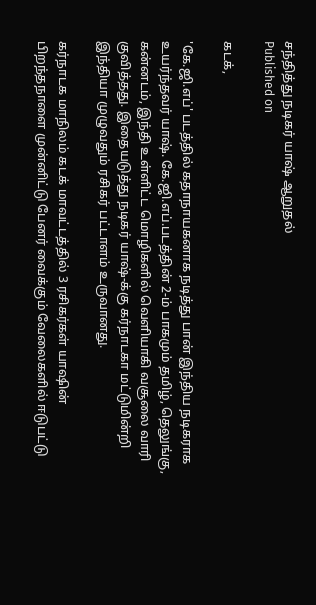சந்தித்து நடிகர் யாஷ் ஆறுதல்
Published on

கடக்,

'கே.ஜி.எப்' படத்தில் கதாநாயகனாக நடித்து பான் இந்திய நடிகராக உயர்ந்தவர் யாஷ். கே.ஜி.எப்.படத்தின் 2-ம் பாகமும் தமிழ், தெலுங்கு, கன்னடம், இந்தி உள்ளிட்ட மொழிகளில் வெளியாகி வசூலை வாரி குவித்தது. இதையடுத்து நடிகர் யாஷ்-க்கு கர்நாடகா மட்டுமின்றி இந்தியா முழுவதும் ரசிகர் பட்டாளம் உருவானது.

கர்நாடக மாநிலம் கடக் மாவட்டத்தில் 3 ரசிகர்கள் யாஷின் பிறந்தநாளை முன்னிட்டு பேனர் வைக்கும் வேலைகளில் ஈடுபட்டு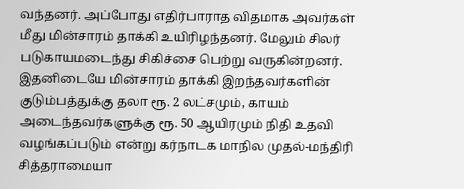வந்தனர். அப்போது எதிர்பாராத விதமாக அவர்கள் மீது மின்சாரம் தாக்கி உயிரிழந்தனர். மேலும் சிலர் படுகாயமடைந்து சிகிச்சை பெற்று வருகின்றனர். இதனிடையே மின்சாரம் தாக்கி இறந்தவர்களின் குடும்பத்துக்கு தலா ரூ. 2 லட்சமும், காயம் அடைந்தவர்களுக்கு ரூ. 50 ஆயிரமும் நிதி உதவி வழங்கப்படும் என்று கர்நாடக மாநில முதல்-மந்திரி சித்தராமையா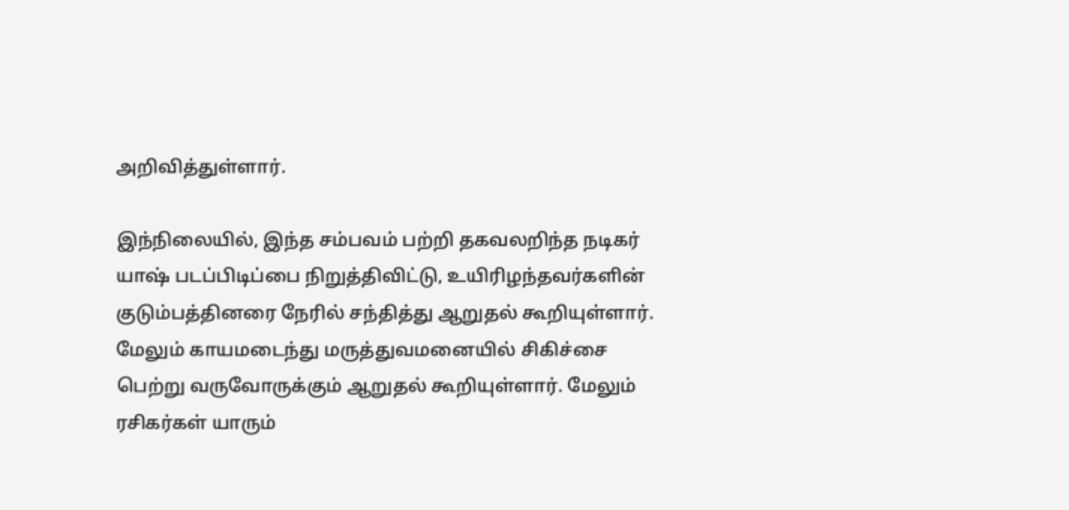அறிவித்துள்ளார்.

இந்நிலையில், இந்த சம்பவம் பற்றி தகவலறிந்த நடிகர் யாஷ் படப்பிடிப்பை நிறுத்திவிட்டு, உயிரிழந்தவர்களின் குடும்பத்தினரை நேரில் சந்தித்து ஆறுதல் கூறியுள்ளார். மேலும் காயமடைந்து மருத்துவமனையில் சிகிச்சை பெற்று வருவோருக்கும் ஆறுதல் கூறியுள்ளார். மேலும் ரசிகர்கள் யாரும்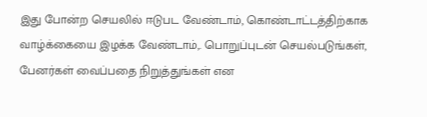இது போன்ற செயலில் ஈடுபட வேண்டாம், கொண்டாட்டத்திற்காக வாழ்க்கையை இழக்க வேண்டாம்,. பொறுப்புடன் செயல்படுங்கள், பேனர்கள் வைப்பதை நிறுத்துங்கள் என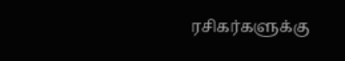ரசிகர்களுக்கு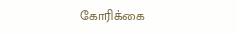கோரிக்கை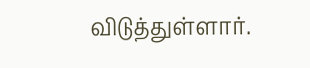விடுத்துள்ளார்.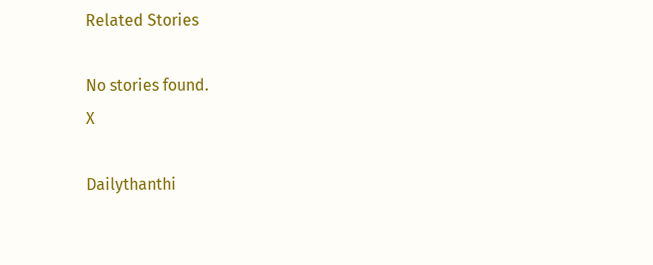Related Stories

No stories found.
X

Dailythanthi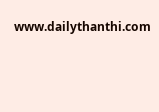www.dailythanthi.com